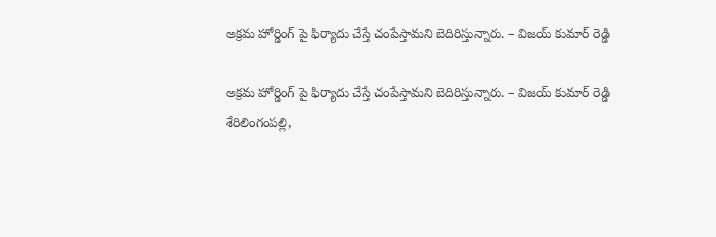అక్రమ హోర్డింగ్ పై ఫిర్యాదు చేస్తే చంపేస్తామని బెదిరిస్తున్నారు. – విజయ్ కుమార్ రెడ్డి

అక్రమ హోర్డింగ్ పై ఫిర్యాదు చేస్తే చంపేస్తామని బెదిరిస్తున్నారు. – విజయ్ కుమార్ రెడ్డి
శేరిలింగంపల్లి,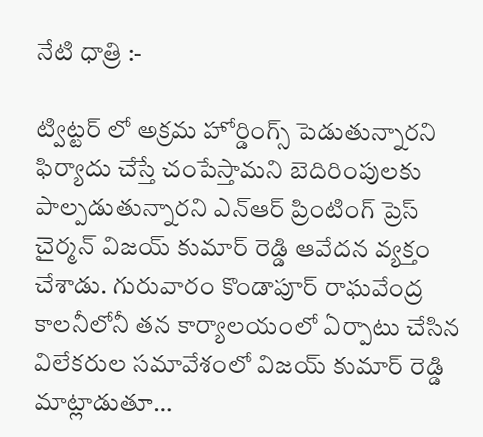నేటి ధాత్రి :-

ట్విట్టర్ లో అక్రమ హోర్డింగ్స్ పెడుతున్నారని ఫిర్యాదు చేస్తే చంపేస్తామని బెదిరింపులకు పాల్పడుతున్నారని ఎన్ఆర్ ప్రింటింగ్ ప్రెస్ చైర్మన్ విజయ్ కుమార్ రెడ్డి ఆవేదన వ్యక్తం చేశాడు. గురువారం కొండాపూర్ రాఘవేంద్ర కాలనీలోనీ తన కార్యాలయంలో ఏర్పాటు చేసిన విలేకరుల సమావేశంలో విజయ్ కుమార్ రెడ్డి మాట్లాడుతూ…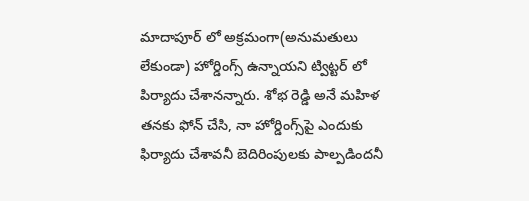మాదాపూర్ లో అక్రమంగా(అనుమతులు లేకుండా) హోర్డింగ్స్ ఉన్నాయని ట్విట్టర్ లో పిర్యాదు చేశానన్నారు. శోభ రెడ్డి అనే మహిళ తనకు ఫోన్ చేసి, నా హోర్డింగ్స్‌పై ఎందుకు ఫిర్యాదు చేశావనీ బెదిరింపులకు పాల్పడిందనీ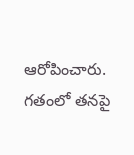ఆరోపించారు.
గతంలో తనపై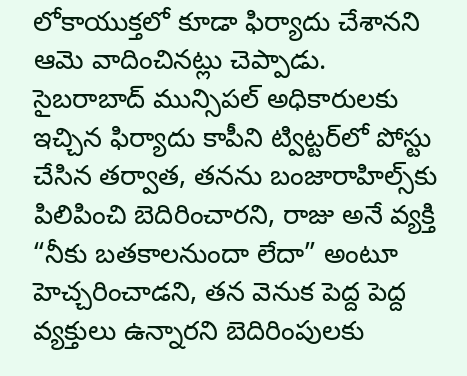లోకాయుక్తలో కూడా ఫిర్యాదు చేశానని ఆమె వాదించినట్లు చెప్పాడు.
సైబరాబాద్ మున్సిపల్ అధికారులకు ఇచ్చిన ఫిర్యాదు కాపీని ట్విట్టర్‌లో పోస్టు చేసిన తర్వాత, తనను బంజారాహిల్స్‌కు పిలిపించి బెదిరించారని, రాజు అనే వ్యక్తి “నీకు బతకాలనుందా లేదా” అంటూ హెచ్చరించాడని, తన వెనుక పెద్ద పెద్ద వ్యక్తులు ఉన్నారని బెదిరింపులకు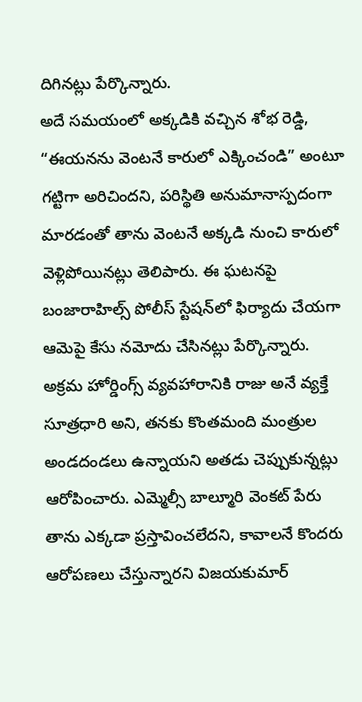దిగినట్లు పేర్కొన్నారు.
అదే సమయంలో అక్కడికి వచ్చిన శోభ రెడ్డి, “ఈయనను వెంటనే కారులో ఎక్కించండి” అంటూ గట్టిగా అరిచిందని, పరిస్థితి అనుమానాస్పదంగా మారడంతో తాను వెంటనే అక్కడి నుంచి కారులో వెళ్లిపోయినట్లు తెలిపారు. ఈ ఘటనపై బంజారాహిల్స్ పోలీస్ స్టేషన్‌లో ఫిర్యాదు చేయగా ఆమెపై కేసు నమోదు చేసినట్లు పేర్కొన్నారు.
అక్రమ హోర్డింగ్స్ వ్యవహారానికి రాజు అనే వ్యక్తే సూత్రధారి అని, తనకు కొంతమంది మంత్రుల అండదండలు ఉన్నాయని అతడు చెప్పుకున్నట్లు ఆరోపించారు. ఎమ్మెల్సీ బాల్మూరి వెంకట్ పేరు తాను ఎక్కడా ప్రస్తావించలేదని, కావాలనే కొందరు ఆరోపణలు చేస్తున్నారని విజయకుమార్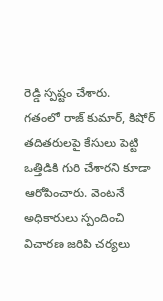రెడ్డి స్పష్టం చేశారు.
గతంలో రాజ్ కుమార్, కిషోర్ తదితరులపై కేసులు పెట్టి ఒత్తిడికి గురి చేశారని కూడా ఆరోపించారు. వెంటనే అధికారులు స్పందించి విచారణ జరిపి చర్యలు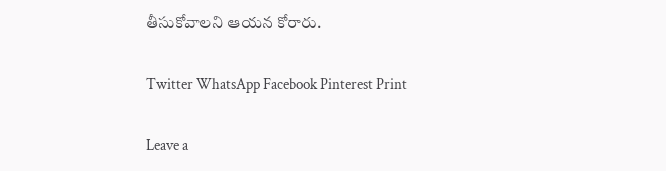తీసుకోవాలని ఆయన కోరారు.

Twitter WhatsApp Facebook Pinterest Print

Leave a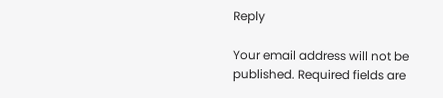Reply

Your email address will not be published. Required fields are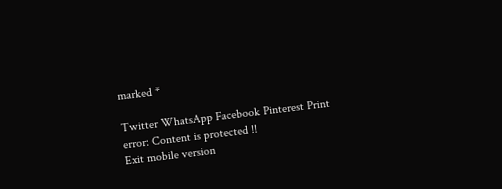marked *

Twitter WhatsApp Facebook Pinterest Print
error: Content is protected !!
Exit mobile version